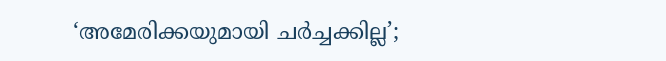‘അമേരിക്കയുമായി ചർച്ചക്കില്ല’;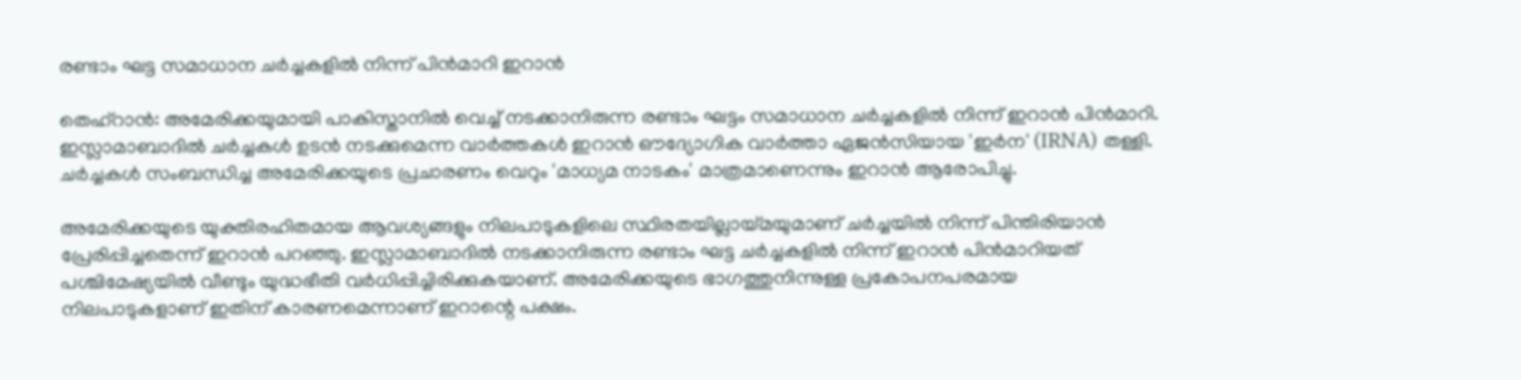രണ്ടാം ഘട്ട സമാധാന ചർച്ചകളിൽ നിന്ന് പിൻമാറി ഇറാൻ

തെഹ്‌റാൻ: അമേരിക്കയുമായി പാകിസ്താനിൽ വെച്ച് നടക്കാനിരുന്ന രണ്ടാം ഘട്ടം സമാധാന ചർച്ചകളിൽ നിന്ന് ഇറാൻ പിൻമാറി. ഇസ്ലാമാബാദിൽ ചർച്ചകൾ ഉടൻ നടക്കുമെന്ന വാർത്തകൾ ഇറാൻ ഔദ്യോഗിക വാർത്താ ഏജൻസിയായ 'ഇർന' (IRNA) തള്ളി. ചർച്ചകൾ സംബന്ധിച്ച അമേരിക്കയുടെ പ്രചാരണം വെറും 'മാധ്യമ നാടകം' മാത്രമാണെന്നും ഇറാൻ ആരോപിച്ചു.

അമേരിക്കയുടെ യുക്തിരഹിതമായ ആവശ്യങ്ങളും നിലപാടുകളിലെ സ്ഥിരതയില്ലായ്മയുമാണ് ചർച്ചയിൽ നിന്ന് പിന്തിരിയാൻ പ്രേരിപ്പിച്ചതെന്ന് ഇറാൻ പറഞ്ഞു. ഇസ്ലാമാബാദിൽ നടക്കാനിരുന്ന രണ്ടാം ഘട്ട ചർച്ചകളിൽ നിന്ന് ഇറാൻ പിൻമാറിയത് പശ്ചിമേഷ്യയിൽ വീണ്ടും യുദ്ധഭീതി വർധിപ്പിച്ചിരിക്കുകയാണ്. അമേരിക്കയുടെ ഭാഗത്തുനിന്നുള്ള പ്രകോപനപരമായ നിലപാടുകളാണ് ഇതിന് കാരണമെന്നാണ് ഇറാന്റെ പക്ഷം.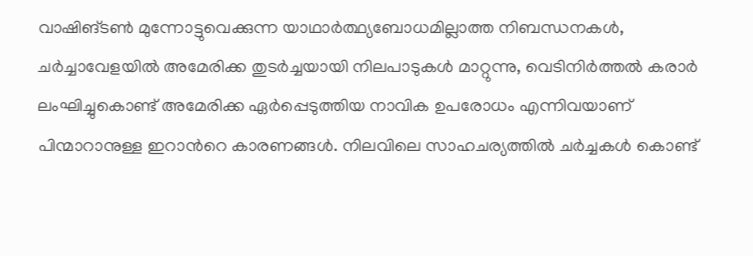വാഷിങ്ടൺ മുന്നോട്ടുവെക്കുന്ന യാഥാർത്ഥ്യബോധമില്ലാത്ത നിബന്ധനകൾ, ചർച്ചാവേളയിൽ അമേരിക്ക തുടർച്ചയായി നിലപാടുകൾ മാറ്റുന്നു, വെടിനിർത്തൽ കരാർ ലംഘിച്ചുകൊണ്ട് അമേരിക്ക ഏർപ്പെടുത്തിയ നാവിക ഉപരോധം എന്നിവയാണ് പിന്മാറാനുള്ള ഇറാന്‍റെ കാരണങ്ങൾ. നിലവിലെ സാഹചര്യത്തിൽ ചർച്ചകൾ കൊണ്ട്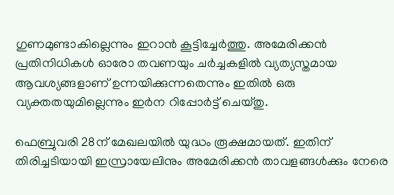ഗുണമുണ്ടാകില്ലെന്നും ഇറാൻ കൂട്ടിച്ചേർത്തു. അമേരിക്കൻ പ്രതിനിധികൾ ഓരോ തവണയും ചർച്ചകളിൽ വ്യത്യസ്തമായ ആവശ്യങ്ങളാണ് ഉന്നയിക്കുന്നതെന്നും ഇതിൽ ഒരു വ്യക്തതയുമില്ലെന്നും ഇർന റിപ്പോർട്ട് ചെയ്തു.

ഫെബ്രുവരി 28ന് മേഖലയിൽ യുദ്ധം രൂക്ഷമായത്. ഇതിന് തിരിച്ചടിയായി ഇസ്രായേലിനും അമേരിക്കൻ താവളങ്ങൾക്കും നേരെ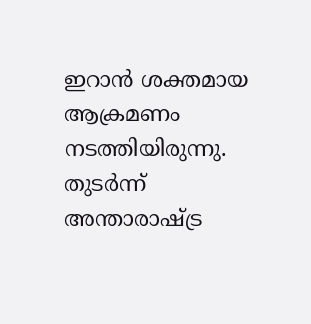ഇറാൻ ശക്തമായ ആക്രമണം നടത്തിയിരുന്നു. തുടർന്ന് അന്താരാഷ്ട്ര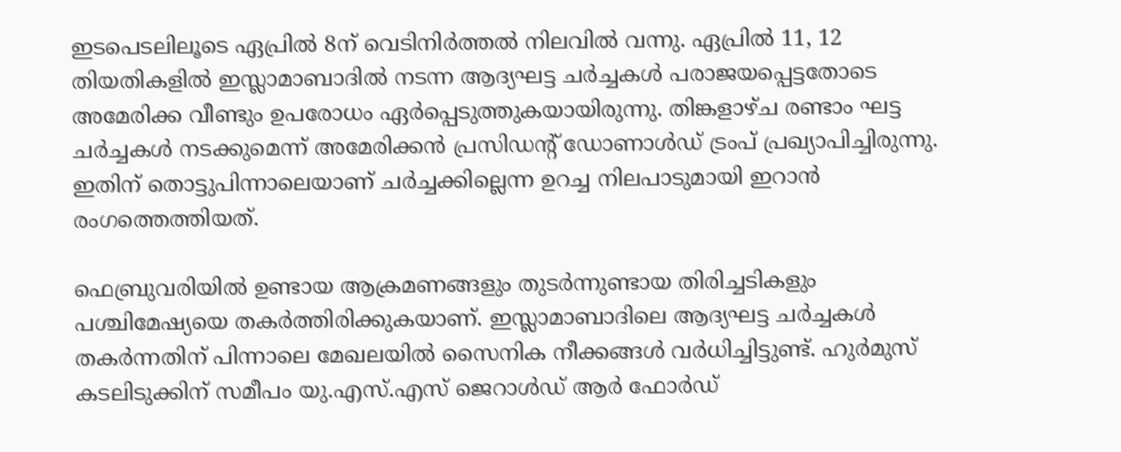ഇടപെടലിലൂടെ ഏപ്രിൽ 8ന് വെടിനിർത്തൽ നിലവിൽ വന്നു. ഏപ്രിൽ 11, 12 തിയതികളിൽ ഇസ്ലാമാബാദിൽ നടന്ന ആദ്യഘട്ട ചർച്ചകൾ പരാജയപ്പെട്ടതോടെ അമേരിക്ക വീണ്ടും ഉപരോധം ഏർപ്പെടുത്തുകയായിരുന്നു. തിങ്കളാഴ്ച രണ്ടാം ഘട്ട ചർച്ചകൾ നടക്കുമെന്ന് അമേരിക്കൻ പ്രസിഡന്റ് ഡോണാൾഡ് ട്രംപ് പ്രഖ്യാപിച്ചിരുന്നു. ഇതിന് തൊട്ടുപിന്നാലെയാണ് ചർച്ചക്കില്ലെന്ന ഉറച്ച നിലപാടുമായി ഇറാൻ രംഗത്തെത്തിയത്.

ഫെബ്രുവരിയിൽ ഉണ്ടായ ആക്രമണങ്ങളും തുടർന്നുണ്ടായ തിരിച്ചടികളും പശ്ചിമേഷ്യയെ തകർത്തിരിക്കുകയാണ്. ഇസ്ലാമാബാദിലെ ആദ്യഘട്ട ചർച്ചകൾ തകർന്നതിന് പിന്നാലെ മേഖലയിൽ സൈനിക നീക്കങ്ങൾ വർധിച്ചിട്ടുണ്ട്. ഹുർമുസ് കടലിടുക്കിന് സമീപം യു.എസ്.എസ് ജെറാൾഡ് ആർ ഫോർഡ്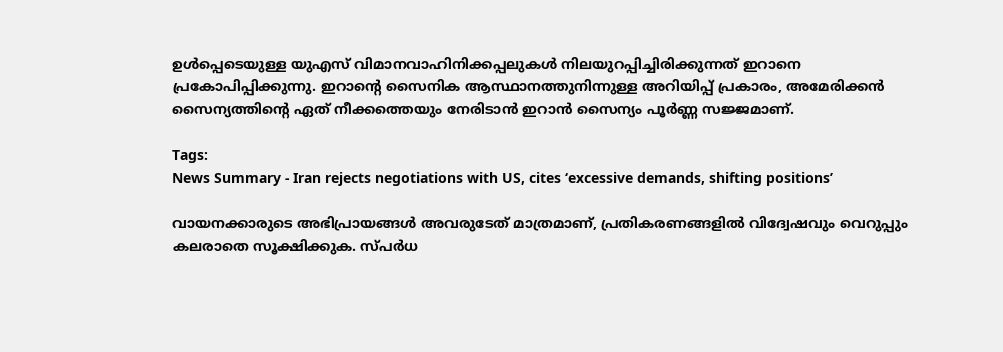ഉൾപ്പെടെയുള്ള യുഎസ് വിമാനവാഹിനിക്കപ്പലുകൾ നിലയുറപ്പിച്ചിരിക്കുന്നത് ഇറാനെ പ്രകോപിപ്പിക്കുന്നു. ഇറാന്റെ സൈനിക ആസ്ഥാനത്തുനിന്നുള്ള അറിയിപ്പ് പ്രകാരം, അമേരിക്കൻ സൈന്യത്തിന്റെ ഏത് നീക്കത്തെയും നേരിടാൻ ഇറാൻ സൈന്യം പൂർണ്ണ സജ്ജമാണ്.

Tags:
News Summary - Iran rejects negotiations with US, cites ‘excessive demands, shifting positions’

വായനക്കാരുടെ അഭിപ്രായങ്ങള്‍ അവരുടേത് മാത്രമാണ്, പ്രതികരണങ്ങളിൽ വിദ്വേഷവും വെറുപ്പും കലരാതെ സൂക്ഷിക്കുക. സ്പർധ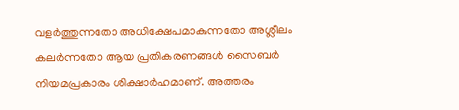വളർത്തുന്നതോ അധിക്ഷേപമാകുന്നതോ അശ്ലീലം കലർന്നതോ ആയ പ്രതികരണങ്ങൾ സൈബർ നിയമപ്രകാരം ശിക്ഷാർഹമാണ്. അത്തരം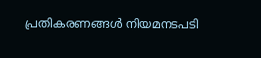പ്രതികരണങ്ങൾ നിയമനടപടി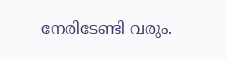നേരിടേണ്ടി വരും.